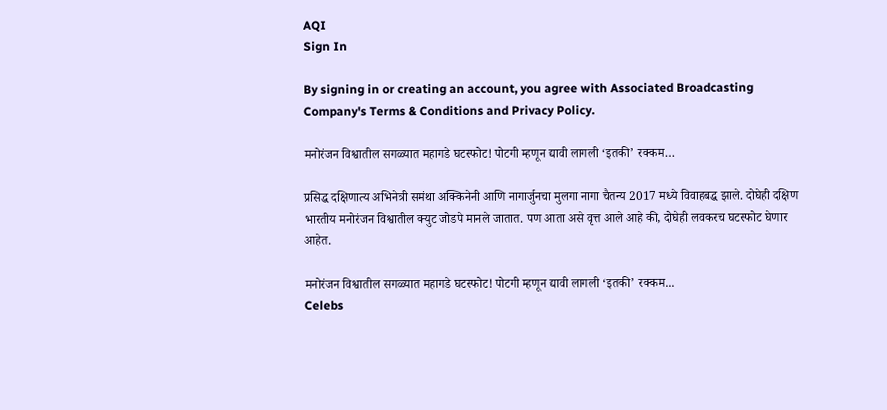AQI
Sign In

By signing in or creating an account, you agree with Associated Broadcasting Company's Terms & Conditions and Privacy Policy.

मनोरंजन विश्वातील सगळ्यात महागडे घटस्फोट! पोटगी म्हणून द्यावी लागली ‘इतकी’ रक्कम…

प्रसिद्ध दक्षिणात्य अभिनेत्री समंथा अक्किनेनी आणि नागार्जुनचा मुलगा नागा चैतन्य 2017 मध्ये विवाहबद्ध झाले. दोघेही दक्षिण भारतीय मनोरंजन विश्वातील क्युट जोडपे मानले जातात. पण आता असे वृत्त आले आहे की, दोघेही लवकरच घटस्फोट घेणार आहेत.

मनोरंजन विश्वातील सगळ्यात महागडे घटस्फोट! पोटगी म्हणून द्यावी लागली ‘इतकी’ रक्कम...
Celebs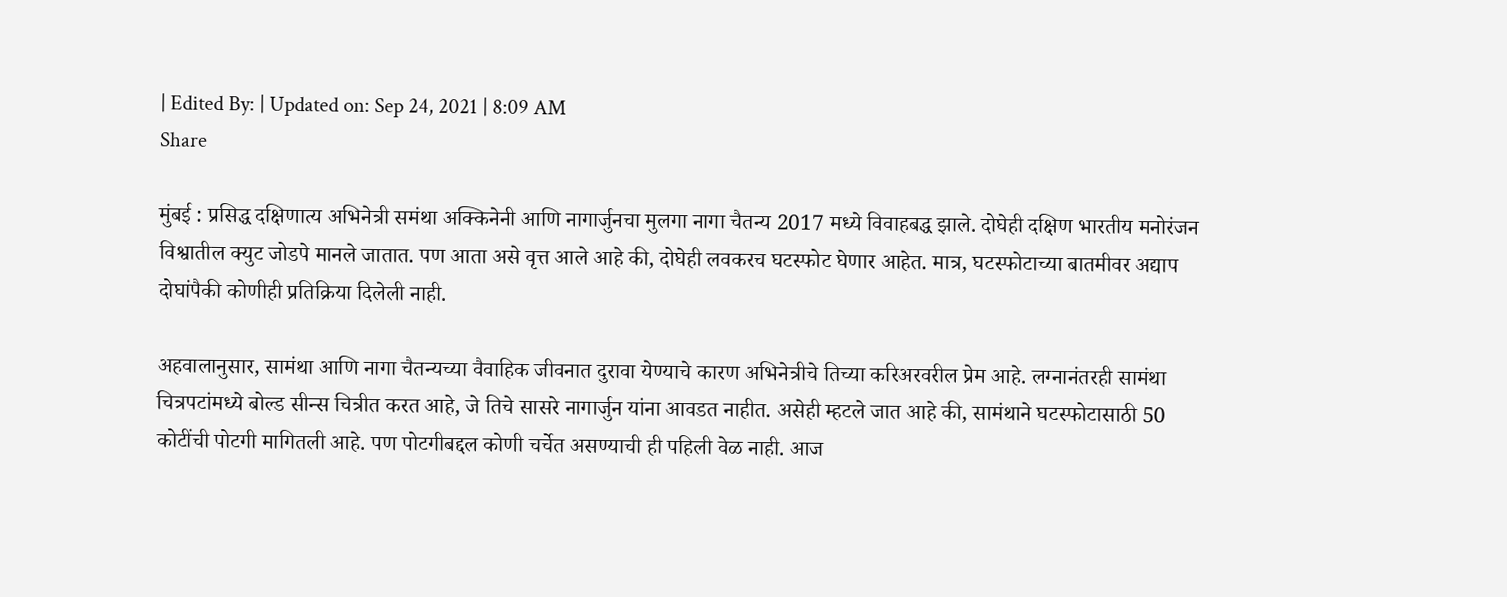| Edited By: | Updated on: Sep 24, 2021 | 8:09 AM
Share

मुंबई : प्रसिद्ध दक्षिणात्य अभिनेत्री समंथा अक्किनेनी आणि नागार्जुनचा मुलगा नागा चैतन्य 2017 मध्ये विवाहबद्ध झाले. दोघेही दक्षिण भारतीय मनोरंजन विश्वातील क्युट जोडपे मानले जातात. पण आता असे वृत्त आले आहे की, दोघेही लवकरच घटस्फोट घेणार आहेत. मात्र, घटस्फोटाच्या बातमीवर अद्याप दोघांपैकी कोणीही प्रतिक्रिया दिलेली नाही.

अहवालानुसार, सामंथा आणि नागा चैतन्यच्या वैवाहिक जीवनात दुरावा येण्याचे कारण अभिनेत्रीचे तिच्या करिअरवरील प्रेम आहे. लग्नानंतरही सामंथा चित्रपटांमध्ये बोल्ड सीन्स चित्रीत करत आहे, जे तिचे सासरे नागार्जुन यांना आवडत नाहीत. असेही म्हटले जात आहे की, सामंथाने घटस्फोटासाठी 50 कोटींची पोटगी मागितली आहे. पण पोटगीबद्दल कोणी चर्चेत असण्याची ही पहिली वेळ नाही. आज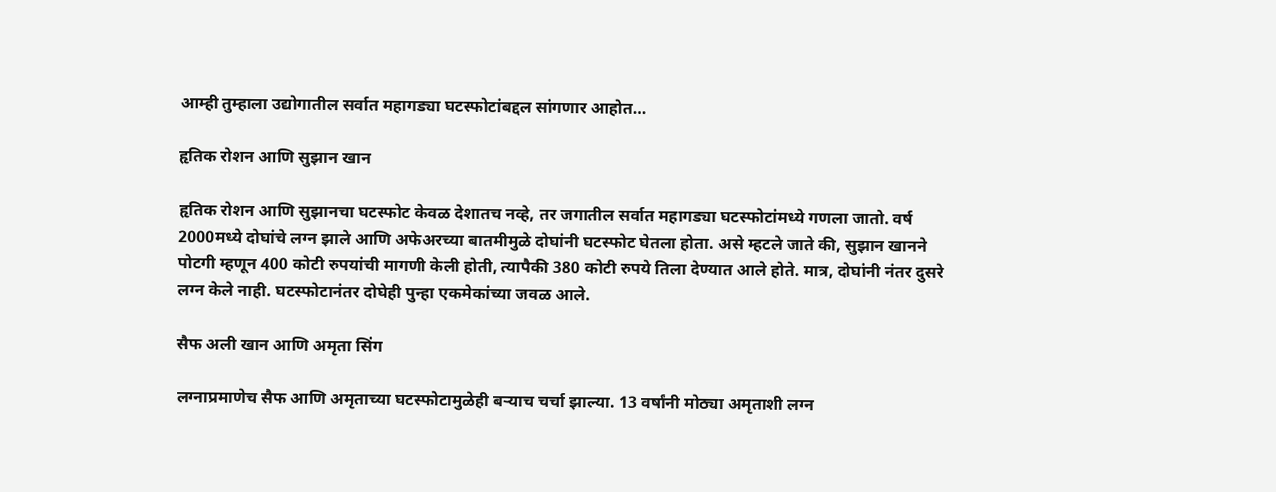आम्ही तुम्हाला उद्योगातील सर्वात महागड्या घटस्फोटांबद्दल सांगणार आहोत…

हृतिक रोशन आणि सुझान खान

हृतिक रोशन आणि सुझानचा घटस्फोट केवळ देशातच नव्हे, तर जगातील सर्वात महागड्या घटस्फोटांमध्ये गणला जातो. वर्ष 2000मध्ये दोघांचे लग्न झाले आणि अफेअरच्या बातमीमुळे दोघांनी घटस्फोट घेतला होता. असे म्हटले जाते की, सुझान खानने पोटगी म्हणून 400 कोटी रुपयांची मागणी केली होती, त्यापैकी 380 कोटी रुपये तिला देण्यात आले होते. मात्र, दोघांनी नंतर दुसरे लग्न केले नाही. घटस्फोटानंतर दोघेही पुन्हा एकमेकांच्या जवळ आले.

सैफ अली खान आणि अमृता सिंग

लग्नाप्रमाणेच सैफ आणि अमृताच्या घटस्फोटामुळेही बऱ्याच चर्चा झाल्या. 13 वर्षांनी मोठ्या अमृताशी लग्न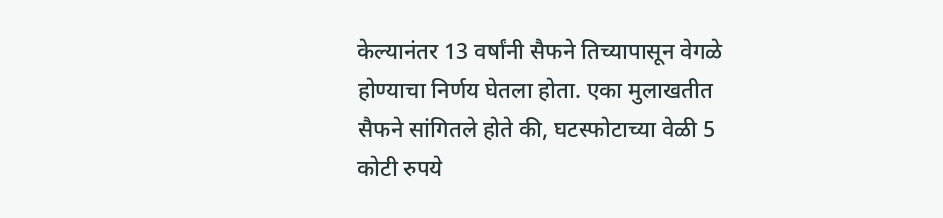केल्यानंतर 13 वर्षांनी सैफने तिच्यापासून वेगळे होण्याचा निर्णय घेतला होता. एका मुलाखतीत सैफने सांगितले होते की, घटस्फोटाच्या वेळी 5 कोटी रुपये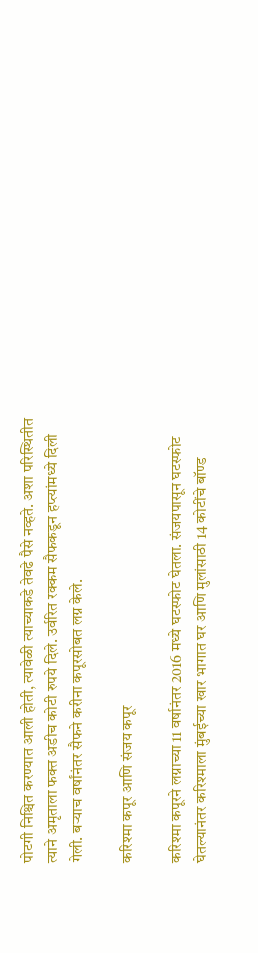पोटगी निश्चित करण्यात आली होती, त्यावेळी त्याच्याकडे तेवढे पैसे नव्हते. अशा परिस्थितीत त्याने अमृताला फक्त अडीच कोटी रुपये दिले. उर्वरित रक्कम सैफकडून हप्त्यांमध्ये दिली गेली. बऱ्याच वर्षांनंतर सैफने करीना कपूरसोबत लग्न केले.

करिश्मा कपूर आणि संजय कपूर

करिश्मा कपूरने लग्नाच्या 11 वर्षानंतर 2016 मध्ये घटस्फोट घेतला. संजयपासून घटस्फोट घेतल्यानंतर करिश्माला मुंबईच्या खार भागात घर आणि मुलांसाठी 14 कोटींचे बॉण्ड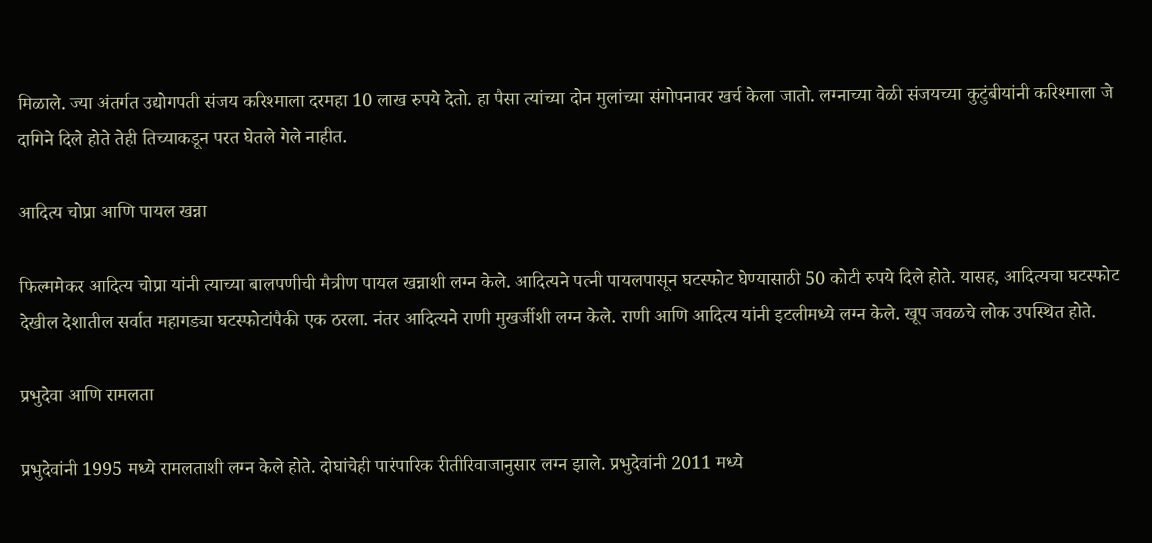मिळाले. ज्या अंतर्गत उद्योगपती संजय करिश्माला दरमहा 10 लाख रुपये देतो. हा पैसा त्यांच्या दोन मुलांच्या संगोपनावर खर्च केला जातो. लग्नाच्या वेळी संजयच्या कुटुंबीयांनी करिश्माला जे दागिने दिले होते तेही तिच्याकडून परत घेतले गेले नाहीत.

आदित्य चोप्रा आणि पायल खन्ना

फिल्ममेकर आदित्य चोप्रा यांनी त्याच्या बालपणीची मैत्रीण पायल खन्नाशी लग्न केले. आदित्यने पत्नी पायलपासून घटस्फोट घेण्यासाठी 50 कोटी रुपये दिले होते. यासह, आदित्यचा घटस्फोट देखील देशातील सर्वात महागड्या घटस्फोटांपैकी एक ठरला. नंतर आदित्यने राणी मुखर्जीशी लग्न केले. राणी आणि आदित्य यांनी इटलीमध्ये लग्न केले. खूप जवळचे लोक उपस्थित होते.

प्रभुदेवा आणि रामलता

प्रभुदेवांनी 1995 मध्ये रामलताशी लग्न केले होते. दोघांचेही पारंपारिक रीतीरिवाजानुसार लग्न झाले. प्रभुदेवांनी 2011 मध्ये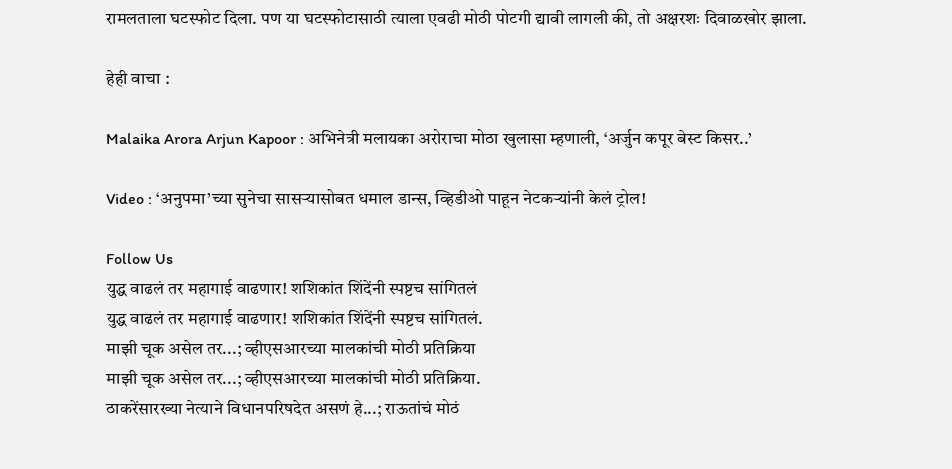रामलताला घटस्फोट दिला. पण या घटस्फोटासाठी त्याला एवढी मोठी पोटगी द्यावी लागली की, तो अक्षरशः दिवाळखोर झाला.

हेही वाचा :

Malaika Arora Arjun Kapoor : अभिनेत्री मलायका अरोराचा मोठा खुलासा म्हणाली, ‘अर्जुन कपूर बेस्ट किसर..’

Video : ‘अनुपमा’च्या सुनेचा सासऱ्यासोबत धमाल डान्स, व्हिडीओ पाहून नेटकऱ्यांनी केलं ट्रोल!

Follow Us
युद्ध वाढलं तर महागाई वाढणार! शशिकांत शिंदेंनी स्पष्टच सांगितलं
युद्ध वाढलं तर महागाई वाढणार! शशिकांत शिंदेंनी स्पष्टच सांगितलं.
माझी चूक असेल तर...; व्हीएसआरच्या मालकांची मोठी प्रतिक्रिया
माझी चूक असेल तर...; व्हीएसआरच्या मालकांची मोठी प्रतिक्रिया.
ठाकरेंसारख्या नेत्याने विधानपरिषदेत असणं हे...; राऊतांचं मोठं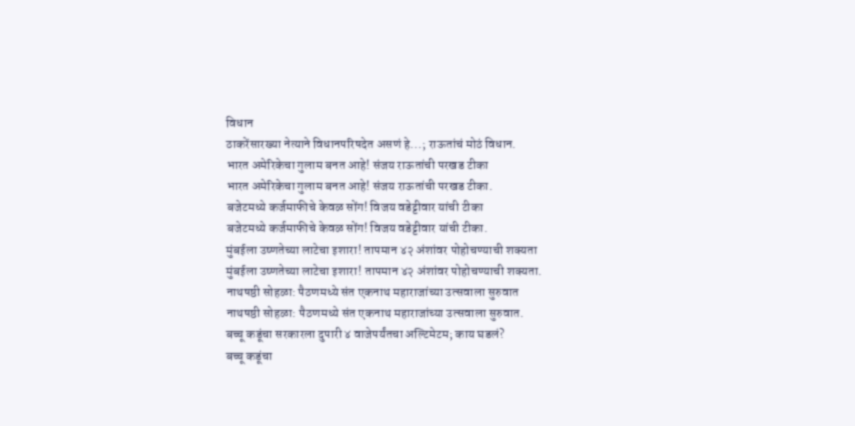विधान
ठाकरेंसारख्या नेत्याने विधानपरिषदेत असणं हे...; राऊतांचं मोठं विधान.
भारत अमेरिकेचा गुलाम बनत आहे! संजय राऊतांची परखड टीका
भारत अमेरिकेचा गुलाम बनत आहे! संजय राऊतांची परखड टीका.
बजेटमध्ये कर्जमाफीचे केवळ सोंग! विजय वडेट्टीवार यांची टीका
बजेटमध्ये कर्जमाफीचे केवळ सोंग! विजय वडेट्टीवार यांची टीका.
मुंबईला उष्णतेच्या लाटेचा इशारा! तापमान ४२ अंशांवर पोहोचण्याची शक्यता
मुंबईला उष्णतेच्या लाटेचा इशारा! तापमान ४२ अंशांवर पोहोचण्याची शक्यता.
नाथषष्ठी सोहळा: पैठणमध्ये संत एकनाथ महाराजांच्या उत्सवाला सुरुवात
नाथषष्ठी सोहळा: पैठणमध्ये संत एकनाथ महाराजांच्या उत्सवाला सुरुवात.
बच्चू कडूंचा सरकारला दुपारी ४ वाजेपर्यंतचा अल्टिमेटम; काय घडलं?
बच्चू कडूंचा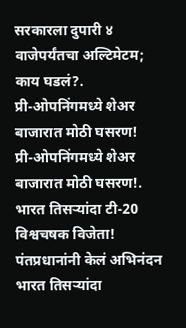सरकारला दुपारी ४ वाजेपर्यंतचा अल्टिमेटम; काय घडलं?.
प्री-ओपनिंगमध्ये शेअर बाजारात मोठी घसरण!
प्री-ओपनिंगमध्ये शेअर बाजारात मोठी घसरण!.
भारत तिसऱ्यांदा टी-20 विश्वचषक विजेता! पंतप्रधानांनी केलं अभिनंदन
भारत तिसऱ्यांदा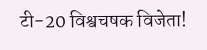टी-20 विश्वचषक विजेता!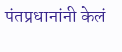पंतप्रधानांनी केलं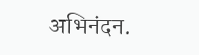अभिनंदन.